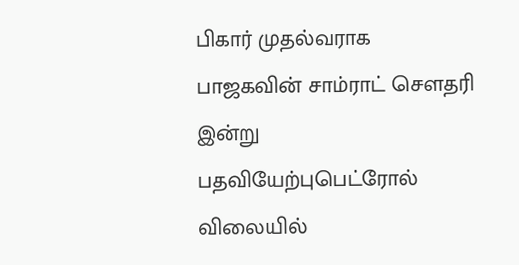பிகார் முதல்வராக பாஜகவின் சாம்ராட் செளதரி இன்று பதவியேற்புபெட்ரோல் விலையில்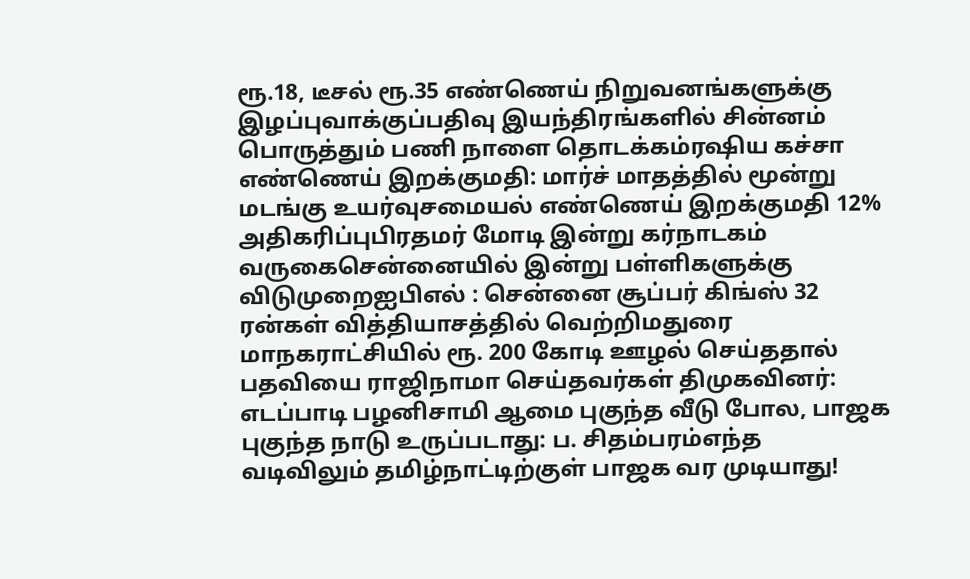ரூ.18, டீசல் ரூ.35 எண்ணெய் நிறுவனங்களுக்கு இழப்புவாக்குப்பதிவு இயந்திரங்களில் சின்னம் பொருத்தும் பணி நாளை தொடக்கம்ரஷிய கச்சா எண்ணெய் இறக்குமதி: மார்ச் மாதத்தில் மூன்று மடங்கு உயர்வுசமையல் எண்ணெய் இறக்குமதி 12% அதிகரிப்புபிரதமர் மோடி இன்று கர்நாடகம் வருகைசென்னையில் இன்று பள்ளிகளுக்கு விடுமுறைஐபிஎல் : சென்னை சூப்பர் கிங்ஸ் 32 ரன்கள் வித்தியாசத்தில் வெற்றிமதுரை மாநகராட்சியில் ரூ. 200 கோடி ஊழல் செய்ததால் பதவியை ராஜிநாமா செய்தவர்கள் திமுகவினர்: எடப்பாடி பழனிசாமி ஆமை புகுந்த வீடு போல, பாஜக புகுந்த நாடு உருப்படாது: ப. சிதம்பரம்எந்த வடிவிலும் தமிழ்நாட்டிற்குள் பாஜக வர முடியாது!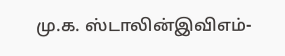மு.க. ஸ்டாலின்இவிஎம்-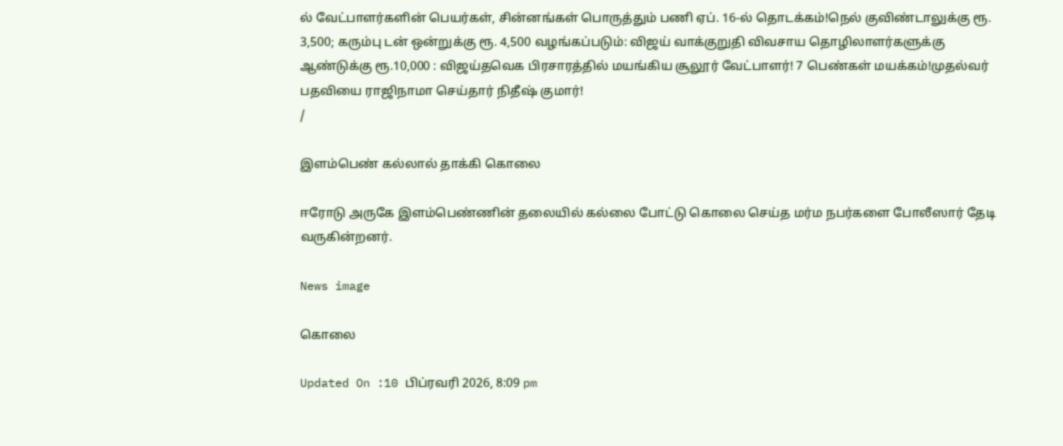ல் வேட்பாளர்களின் பெயர்கள், சின்னங்கள் பொருத்தும் பணி ஏப். 16-ல் தொடக்கம்!நெல் குவிண்டாலுக்கு ரூ. 3,500; கரும்பு டன் ஒன்றுக்கு ரூ. 4,500 வழங்கப்படும்: விஜய் வாக்குறுதி விவசாய தொழிலாளர்களுக்கு ஆண்டுக்கு ரூ.10,000 : விஜய்தவெக பிரசாரத்தில் மயங்கிய சூலூர் வேட்பாளர்! 7 பெண்கள் மயக்கம்!முதல்வர் பதவியை ராஜிநாமா செய்தார் நிதீஷ் குமார்!
/

இளம்பெண் கல்லால் தாக்கி கொலை

ஈரோடு அருகே இளம்பெண்ணின் தலையில் கல்லை போட்டு கொலை செய்த மர்ம நபர்களை போலீஸார் தேடி வருகின்றனர்.

News image

கொலை

Updated On :10 பிப்ரவரி 2026, 8:09 pm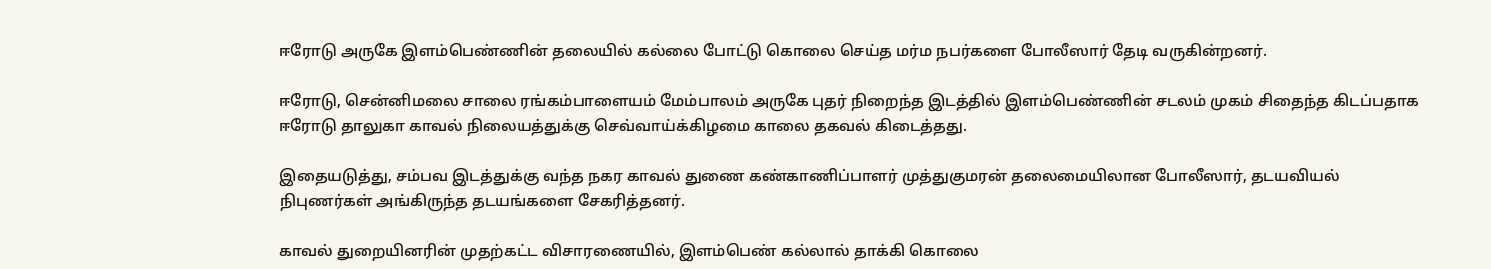ஈரோடு அருகே இளம்பெண்ணின் தலையில் கல்லை போட்டு கொலை செய்த மர்ம நபர்களை போலீஸார் தேடி வருகின்றனர்.

ஈரோடு, சென்னிமலை சாலை ரங்கம்பாளையம் மேம்பாலம் அருகே புதர் நிறைந்த இடத்தில் இளம்பெண்ணின் சடலம் முகம் சிதைந்த கிடப்பதாக ஈரோடு தாலுகா காவல் நிலையத்துக்கு செவ்வாய்க்கிழமை காலை தகவல் கிடைத்தது.

இதையடுத்து, சம்பவ இடத்துக்கு வந்த நகர காவல் துணை கண்காணிப்பாளர் முத்துகுமரன் தலைமையிலான போலீஸார், தடயவியல் நிபுணர்கள் அங்கிருந்த தடயங்களை சேகரித்தனர்.

காவல் துறையினரின் முதற்கட்ட விசாரணையில், இளம்பெண் கல்லால் தாக்கி கொலை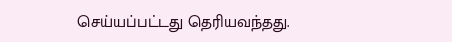செய்யப்பட்டது தெரியவந்தது.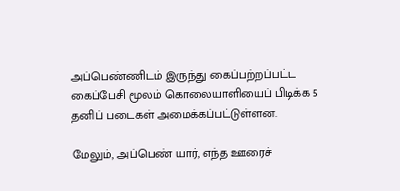அப்பெண்ணிடம் இருந்து கைப்பற்றப்பட்ட கைப்பேசி மூலம் கொலையாளியைப் பிடிக்க 5 தனிப் படைகள் அமைக்கப்பட்டுள்ளன.

மேலும், அப்பெண் யார், எந்த ஊரைச்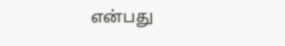என்பது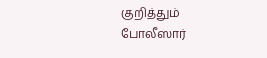குறித்தும் போலீஸார்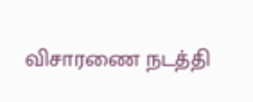விசாரணை நடத்தி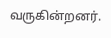வருகின்றனர்.